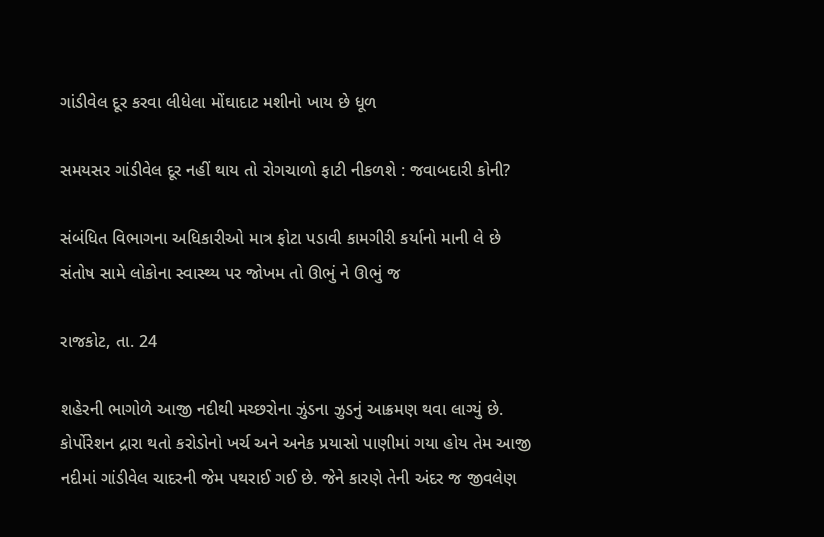ગાંડીવેલ દૂર કરવા લીધેલા મોંઘાદાટ મશીનો ખાય છે ધૂળ

સમયસર ગાંડીવેલ દૂર નહીં થાય તો રોગચાળો ફાટી નીકળશે : જવાબદારી કોની?

સંબંધિત વિભાગના અધિકારીઓ માત્ર ફોટા પડાવી કામગીરી કર્યાનો માની લે છે સંતોષ સામે લોકોના સ્વાસ્થ્ય પર જોખમ તો ઊભું ને ઊભું જ

રાજકોટ, તા. 24

શહેરની ભાગોળે આજી નદીથી મચ્છરોના ઝુંડના ઝુડનું આક્રમણ થવા લાગ્યું છે. કોર્પોરેશન દ્રારા થતો કરોડોનો ખર્ચ અને અનેક પ્રયાસો પાણીમાં ગયા હોય તેમ આજી નદીમાં ગાંડીવેલ ચાદરની જેમ પથરાઈ ગઈ છે. જેને કારણે તેની અંદર જ જીવલેણ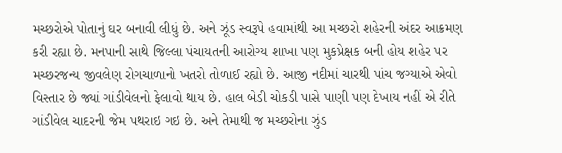મચ્છરોએ પોતાનું ઘર બનાવી લીધું છે. અને ઝૂંડ સ્વરૂપે હવામાંથી આ મચ્છરો શહેરની અંદર આક્રમણ કરી રહ્યા છે. મનપાની સાથે જિલ્લા પંચાયતની આરોગ્ય શાખા પણ મુકપ્રેક્ષક બની હોય શહેર પર મચ્છરજન્ય જીવલેણ રોગચાળાનો ખતરો તોળાઈ રહ્યો છે. આજી નદીમાં ચારથી પાંચ જગ્યાએ એવો વિસ્તાર છે જ્યાં ગાંડીવેલનો ફેલાવો થાય છે. હાલ બેડી ચોકડી પાસે પાણી પણ દેખાય નહીં એ રીતે ગાંડીવેલ ચાદરની જેમ પથરાઇ ગઇ છે. અને તેમાથી જ મચ્છરોના ઝુંડ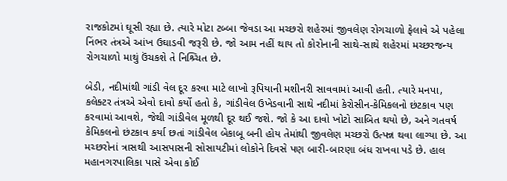રાજકોટમાં ઘૂસી રહ્યા છે. ત્યારે મોટા ટબ્બા જેવડા આ મચ્છરો શહેરમાં જીવલેણ રોગચાળો ફેલાવે એ પહેલા નિંભર તંત્રએ આંખ ઉઘાડવી જરૂરી છે. જો આમ નહીં થાય તો કોરોનાની સાથે-સાથે શહેરમાં મચ્છરજન્ય રોગચાળો માથું ઉંચકશે તે નિશ્ર્ચિત છે.

બેડી, નદીમાંથી ગાંડી વેલ દૂર કરવા માટે લાખો રૂપિયાની મશીનરી સાવવામાં આવી હતી. ત્યારે મનપા, કલેક્ટર તંત્રએ એવો દાવો કર્યો હતો કે, ગાંડીવેલ ઉખેડવાની સાથે નદીમાં કેરોસીન-કેમિકલનો છંટકાવ પણ કરવામાં આવશે, જેથી ગાંડીવેલ મૂળથી દૂર થઈ જશે. જો કે આ દાવો ખોટો સાબિત થયો છે, અને ગતવર્ષ કેમિકલનો છંટકાવ કર્યા છતાં ગાંડીવેલ બેકાબૂ બની હોય તેમાંથી જીવલેણ મચ્છરો ઉત્પન્ન થવા લાગ્યા છે. આ મચ્છરોનાં ત્રાસથી આસપાસની સોસાયટીમાં લોકોને દિવસે પણ બારી-બારણા બંધ રાખવા પડે છે. હાલ મહાનગરપાલિકા પાસે એવા કોઈ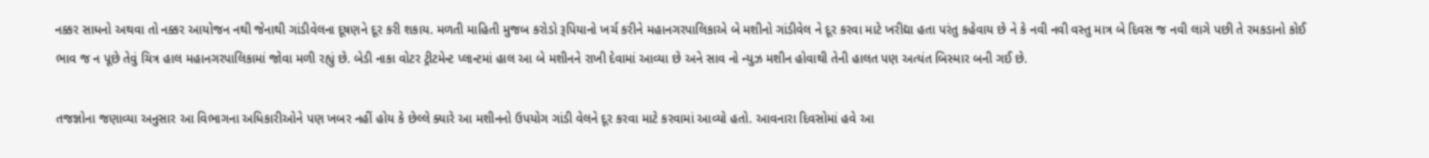નક્કર સાધનો અથવા તો નક્કર આયોજન નથી જેનાથી ગાંડીવેલના દૂષણને દૂર કરી શકાય. મળતી માહિતી મુજબ કરોડો રૂપિયાનો ખર્ચ કરીને મહાનગરપાલિકાએ બે મશીનો ગાંડીવેલ ને દૂર કરવા માટે ખરીદ્યા હતા પરંતુ કહેવાય છે ને કે નવી નવી વસ્તુ માત્ર બે દિવસ જ નવી લાગે પછી તે રમકડાનો કોઈ ભાવ જ ન પૂછે તેવું ચિત્ર હાલ મહાનગરપાલિકામાં જોવા મળી રહ્યું છે. બેડી નાકા વોટર ટ્રીટમેન્ટ પ્લાન્ટમાં હાલ આ બે મશીનને રાખી દેવામાં આવ્યા છે અને સાવ નો ન્યુઝ મશીન હોવાથી તેની હાલત પણ અત્યંત બિસ્માર બની ગઈ છે.

તજજ્ઞોના જણાવ્યા અનુસાર આ વિભાગના અધિકારીઓને પણ ખબર નહીં હોય કે છેલ્લે ક્યારે આ મશીનનો ઉપયોગ ગાંડી વેલને દૂર કરવા માટે કરવામાં આવ્યો હતો. આવનારા દિવસોમાં હવે આ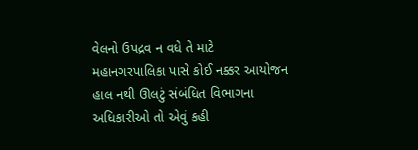વેલનો ઉપદ્રવ ન વધે તે માટે મહાનગરપાલિકા પાસે કોઈ નક્કર આયોજન હાલ નથી ઊલટું સંબંધિત વિભાગના અધિકારીઓ તો એવું કહી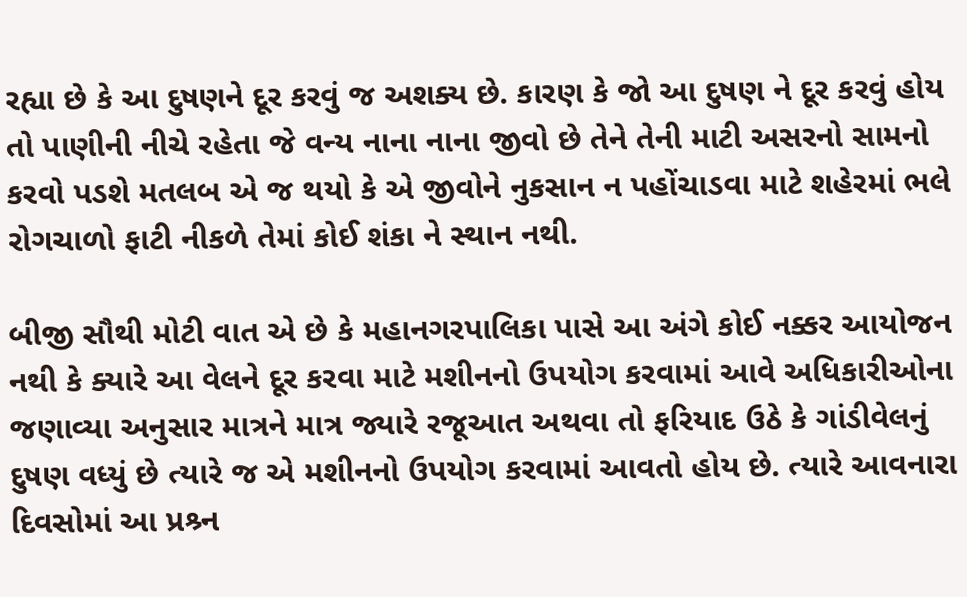રહ્યા છે કે આ દુષણને દૂર કરવું જ અશક્ય છે. કારણ કે જો આ દુષણ ને દૂર કરવું હોય તો પાણીની નીચે રહેતા જે વન્ય નાના નાના જીવો છે તેને તેની માટી અસરનો સામનો કરવો પડશે મતલબ એ જ થયો કે એ જીવોને નુકસાન ન પહોંચાડવા માટે શહેરમાં ભલે રોગચાળો ફાટી નીકળે તેમાં કોઈ શંકા ને સ્થાન નથી.

બીજી સૌથી મોટી વાત એ છે કે મહાનગરપાલિકા પાસે આ અંગે કોઈ નક્કર આયોજન નથી કે ક્યારે આ વેલને દૂર કરવા માટે મશીનનો ઉપયોગ કરવામાં આવે અધિકારીઓના જણાવ્યા અનુસાર માત્રને માત્ર જ્યારે રજૂઆત અથવા તો ફરિયાદ ઉઠે કે ગાંડીવેલનું દુષણ વધ્યું છે ત્યારે જ એ મશીનનો ઉપયોગ કરવામાં આવતો હોય છે. ત્યારે આવનારા દિવસોમાં આ પ્રશ્ર્ન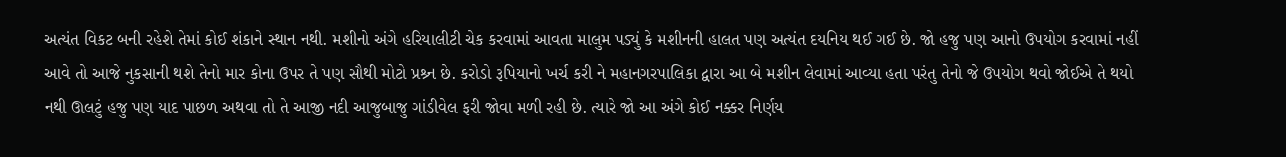અત્યંત વિકટ બની રહેશે તેમાં કોઈ શંકાને સ્થાન નથી. મશીનો અંગે હરિયાલીટી ચેક કરવામાં આવતા માલુમ પડ્યું કે મશીનની હાલત પણ અત્યંત દયનિય થઈ ગઈ છે. જો હજુ પણ આનો ઉપયોગ કરવામાં નહીં આવે તો આજે નુકસાની થશે તેનો માર કોના ઉપર તે પણ સૌથી મોટો પ્રશ્ર્ન છે. કરોડો રૂપિયાનો ખર્ચ કરી ને મહાનગરપાલિકા દ્વારા આ બે મશીન લેવામાં આવ્યા હતા પરંતુ તેનો જે ઉપયોગ થવો જોઈએ તે થયો નથી ઊલટું હજુ પણ યાદ પાછળ અથવા તો તે આજી નદી આજુબાજુ ગાંડીવેલ ફરી જોવા મળી રહી છે. ત્યારે જો આ અંગે કોઈ નક્કર નિર્ણય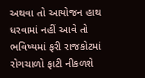અથવા તો આયોજન હાથ ધરવામાં નહીં આવે તો ભવિષ્યમાં ફરી રાજકોટમાં રોગચાળો ફાટી નીકળશે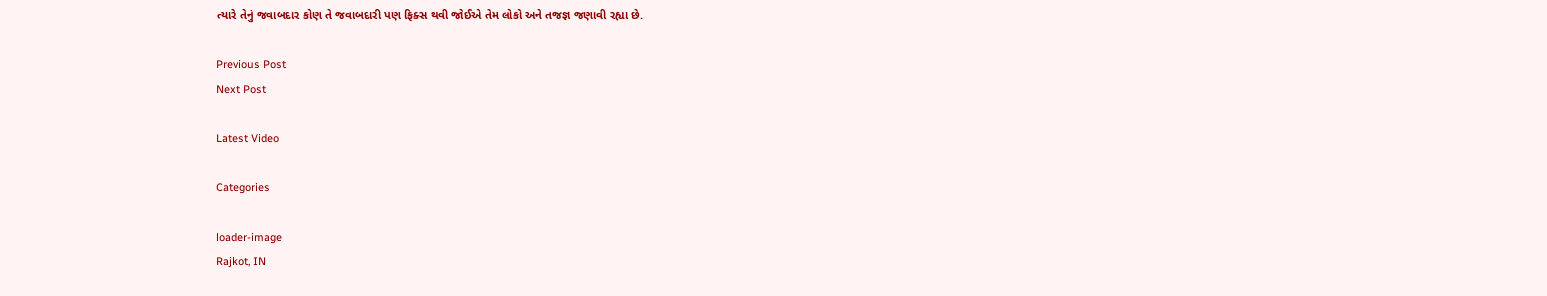ત્યારે તેનું જવાબદાર કોણ તે જવાબદારી પણ ફિક્સ થવી જોઈએ તેમ લોકો અને તજજ્ઞ જણાવી રહ્યા છે.

Previous Post
Next Post

Latest Video

Categories

loader-image
Rajkot, IN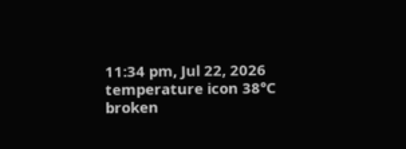11:34 pm, Jul 22, 2026
temperature icon 38°C
broken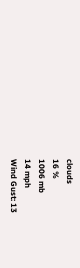clouds
16 %
1006 mb
14 mph
Wind Gust: 13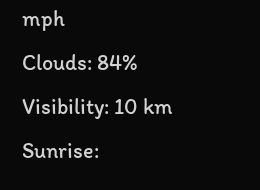mph
Clouds: 84%
Visibility: 10 km
Sunrise: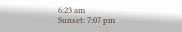6:23 am
Sunset: 7:07 pm